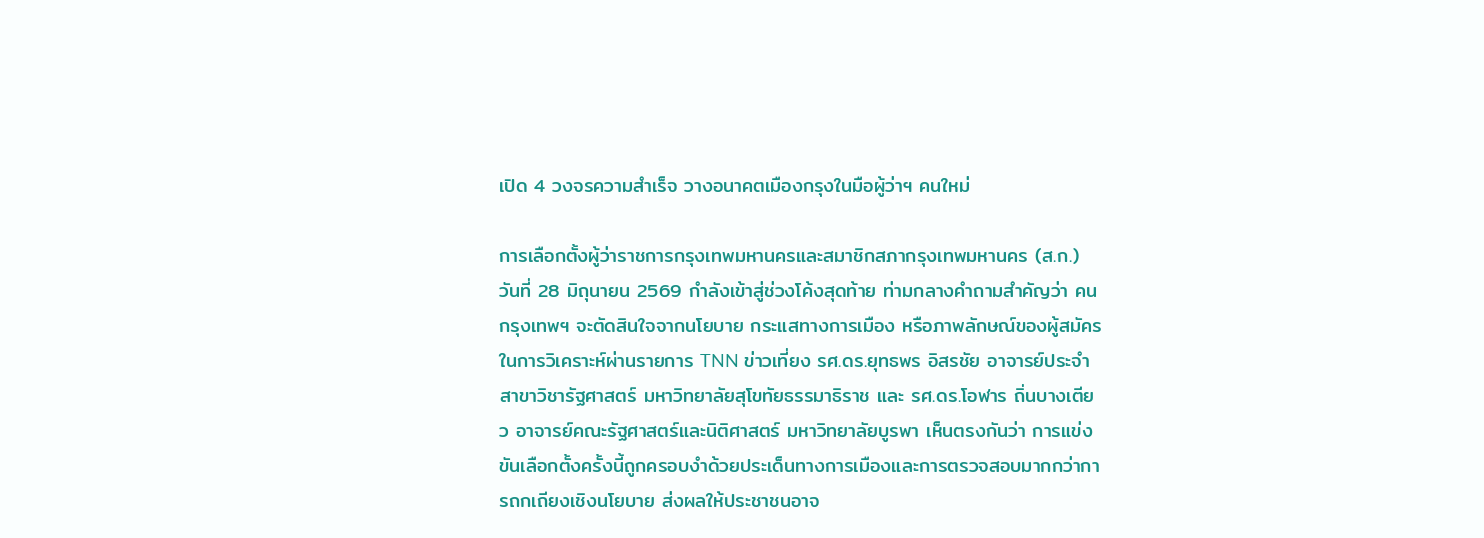เปิด 4 วงจรความสำเร็จ วางอนาคตเมืองกรุงในมือผู้ว่าฯ คนใหม่

การเลือกตั้งผู้ว่าราชการกรุงเทพมหานครและสมาชิกสภากรุงเทพมหานคร (ส.ก.) วันที่ 28 มิถุนายน 2569 กำลังเข้าสู่ช่วงโค้งสุดท้าย ท่ามกลางคำถามสำคัญว่า คนกรุงเทพฯ จะตัดสินใจจากนโยบาย กระแสทางการเมือง หรือภาพลักษณ์ของผู้สมัคร
ในการวิเคราะห์ผ่านรายการ TNN ข่าวเที่ยง รศ.ดร.ยุทธพร อิสรชัย อาจารย์ประจำสาขาวิชารัฐศาสตร์ มหาวิทยาลัยสุโขทัยธรรมาธิราช และ รศ.ดร.โอฬาร ถิ่นบางเตียว อาจารย์คณะรัฐศาสตร์และนิติศาสตร์ มหาวิทยาลัยบูรพา เห็นตรงกันว่า การแข่งขันเลือกตั้งครั้งนี้ถูกครอบงำด้วยประเด็นทางการเมืองและการตรวจสอบมากกว่าการถกเถียงเชิงนโยบาย ส่งผลให้ประชาชนอาจ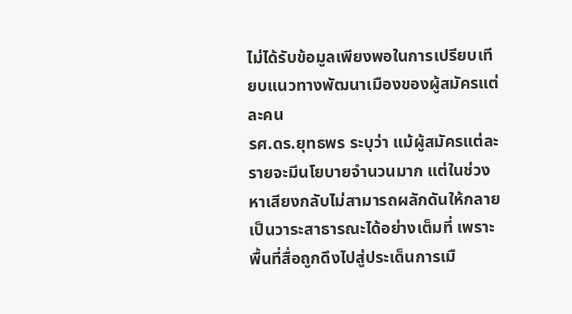ไม่ได้รับข้อมูลเพียงพอในการเปรียบเทียบแนวทางพัฒนาเมืองของผู้สมัครแต่ละคน
รศ.ดร.ยุทธพร ระบุว่า แม้ผู้สมัครแต่ละรายจะมีนโยบายจำนวนมาก แต่ในช่วงหาเสียงกลับไม่สามารถผลักดันให้กลายเป็นวาระสาธารณะได้อย่างเต็มที่ เพราะพื้นที่สื่อถูกดึงไปสู่ประเด็นการเมื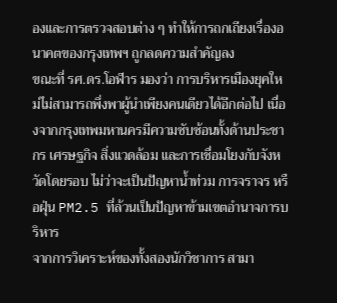องและการตรวจสอบต่าง ๆ ทำให้การถกเถียงเรื่องอนาคตของกรุงเทพฯ ถูกลดความสำคัญลง
ขณะที่ รศ.ดร.โอฬาร มองว่า การบริหารเมืองยุคใหม่ไม่สามารถพึ่งพาผู้นำเพียงคนเดียวได้อีกต่อไป เนื่องจากกรุงเทพมหานครมีความซับซ้อนทั้งด้านประชากร เศรษฐกิจ สิ่งแวดล้อม และการเชื่อมโยงกับจังหวัดโดยรอบ ไม่ว่าจะเป็นปัญหาน้ำท่วม การจราจร หรือฝุ่น PM2.5 ที่ล้วนเป็นปัญหาข้ามเขตอำนาจการบริหาร
จากการวิเคราะห์ของทั้งสองนักวิชาการ สามา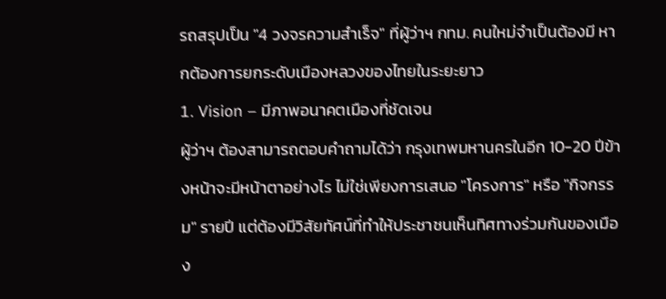รถสรุปเป็น "4 วงจรความสำเร็จ" ที่ผู้ว่าฯ กทม. คนใหม่จำเป็นต้องมี หากต้องการยกระดับเมืองหลวงของไทยในระยะยาว
1. Vision – มีภาพอนาคตเมืองที่ชัดเจน
ผู้ว่าฯ ต้องสามารถตอบคำถามได้ว่า กรุงเทพมหานครในอีก 10-20 ปีข้างหน้าจะมีหน้าตาอย่างไร ไม่ใช่เพียงการเสนอ "โครงการ" หรือ "กิจกรรม" รายปี แต่ต้องมีวิสัยทัศน์ที่ทำให้ประชาชนเห็นทิศทางร่วมกันของเมือง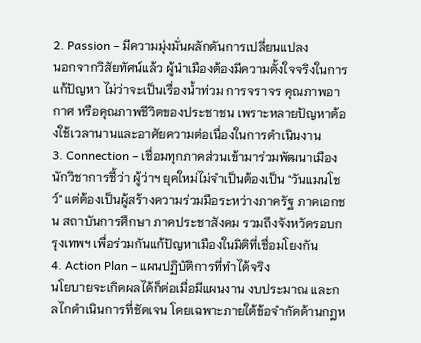2. Passion – มีความมุ่งมั่นผลักดันการเปลี่ยนแปลง
นอกจากวิสัยทัศน์แล้ว ผู้นำเมืองต้องมีความตั้งใจจริงในการแก้ปัญหา ไม่ว่าจะเป็นเรื่องน้ำท่วม การจราจร คุณภาพอากาศ หรือคุณภาพชีวิตของประชาชน เพราะหลายปัญหาต้องใช้เวลานานและอาศัยความต่อเนื่องในการดำเนินงาน
3. Connection – เชื่อมทุกภาคส่วนเข้ามาร่วมพัฒนาเมือง
นักวิชาการชี้ว่า ผู้ว่าฯ ยุคใหม่ไม่จำเป็นต้องเป็น "วันแมนโชว์" แต่ต้องเป็นผู้สร้างความร่วมมือระหว่างภาครัฐ ภาคเอกชน สถาบันการศึกษา ภาคประชาสังคม รวมถึงจังหวัดรอบกรุงเทพฯ เพื่อร่วมกันแก้ปัญหาเมืองในมิติที่เชื่อมโยงกัน
4. Action Plan – แผนปฏิบัติการที่ทำได้จริง
นโยบายจะเกิดผลได้ก็ต่อเมื่อมีแผนงาน งบประมาณ และกลไกดำเนินการที่ชัดเจน โดยเฉพาะภายใต้ข้อจำกัดด้านกฎห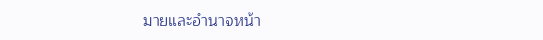มายและอำนาจหน้า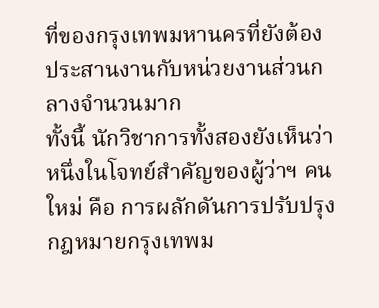ที่ของกรุงเทพมหานครที่ยังต้องประสานงานกับหน่วยงานส่วนกลางจำนวนมาก
ทั้งนี้ นักวิชาการทั้งสองยังเห็นว่า หนึ่งในโจทย์สำคัญของผู้ว่าฯ คนใหม่ คือ การผลักดันการปรับปรุงกฎหมายกรุงเทพม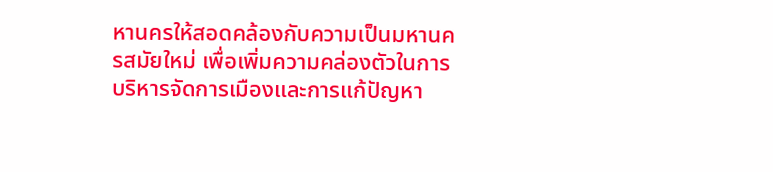หานครให้สอดคล้องกับความเป็นมหานครสมัยใหม่ เพื่อเพิ่มความคล่องตัวในการบริหารจัดการเมืองและการแก้ปัญหา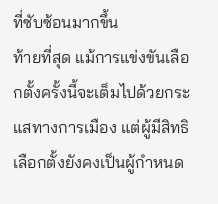ที่ซับซ้อนมากขึ้น
ท้ายที่สุด แม้การแข่งขันเลือกตั้งครั้งนี้จะเต็มไปด้วยกระแสทางการเมือง แต่ผู้มีสิทธิเลือกตั้งยังคงเป็นผู้กำหนด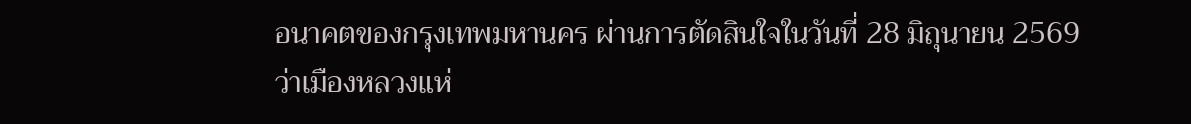อนาคตของกรุงเทพมหานคร ผ่านการตัดสินใจในวันที่ 28 มิถุนายน 2569 ว่าเมืองหลวงแห่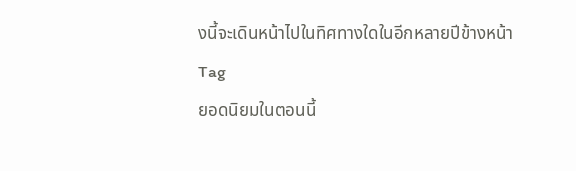งนี้จะเดินหน้าไปในทิศทางใดในอีกหลายปีข้างหน้า
Tag
ยอดนิยมในตอนนี้